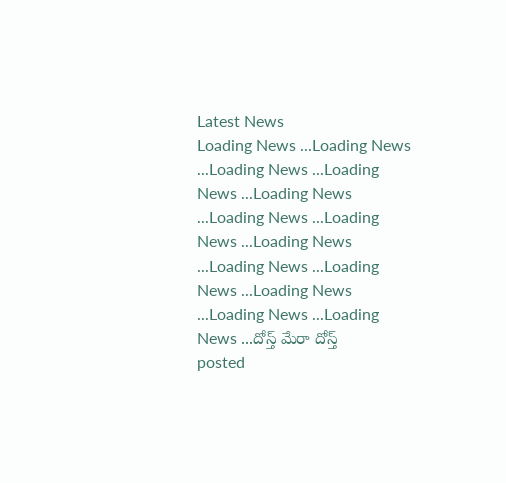Latest News
Loading News ...Loading News ...Loading News ...Loading News ...Loading News ...Loading News ...Loading News ...Loading News ...Loading News ...Loading News ...Loading News ...Loading News ...Loading News ...దోస్త్ మేరా దోస్త్
posted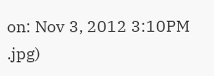on: Nov 3, 2012 3:10PM
.jpg)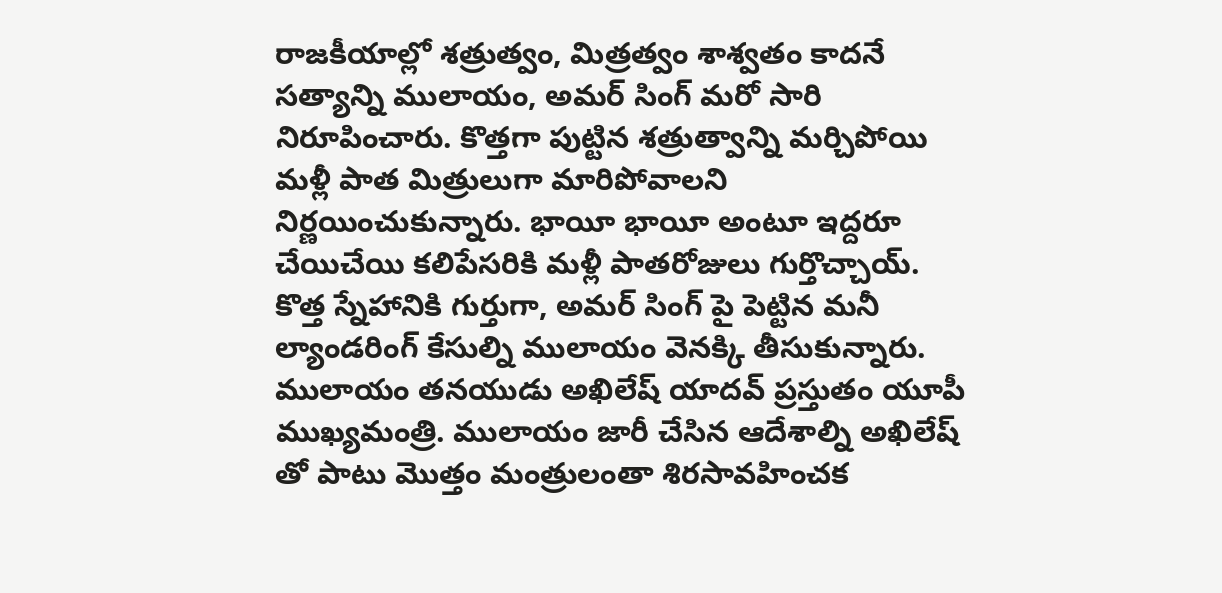రాజకీయాల్లో శత్రుత్వం, మిత్రత్వం శాశ్వతం కాదనే సత్యాన్ని ములాయం, అమర్ సింగ్ మరో సారి నిరూపించారు. కొత్తగా పుట్టిన శత్రుత్వాన్ని మర్చిపోయి మళ్లీ పాత మిత్రులుగా మారిపోవాలని నిర్ణయించుకున్నారు. భాయీ భాయీ అంటూ ఇద్దరూ చేయిచేయి కలిపేసరికి మళ్లీ పాతరోజులు గుర్తొచ్చాయ్. కొత్త స్నేహానికి గుర్తుగా, అమర్ సింగ్ పై పెట్టిన మనీ ల్యాండరింగ్ కేసుల్ని ములాయం వెనక్కి తీసుకున్నారు.
ములాయం తనయుడు అఖిలేష్ యాదవ్ ప్రస్తుతం యూపీ ముఖ్యమంత్రి. ములాయం జారీ చేసిన ఆదేశాల్ని అఖిలేష్ తో పాటు మొత్తం మంత్రులంతా శిరసావహించక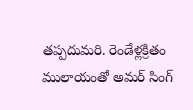తప్పదుమరి. రెండేళ్లక్రితం ములాయంతో అమర్ సింగ్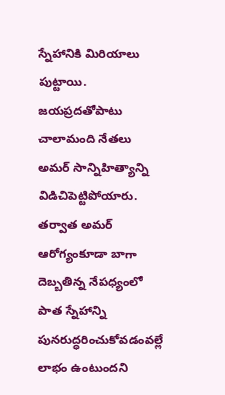స్నేహానికి మిరియాలు పుట్టాయి. జయప్రదతోపాటు చాలామంది నేతలు అమర్ సాన్నిహిత్యాన్ని విడిచిపెట్టిపోయారు. తర్వాత అమర్ ఆరోగ్యంకూడా బాగా దెబ్బతిన్న నేపధ్యంలో పాత స్నేహాన్ని పునరుద్ధరించుకోవడంవల్లే లాభం ఉంటుందని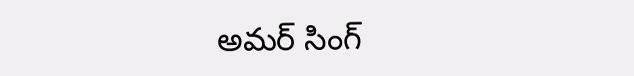అమర్ సింగ్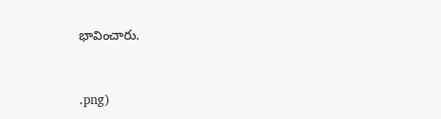భావించారు.


.png)